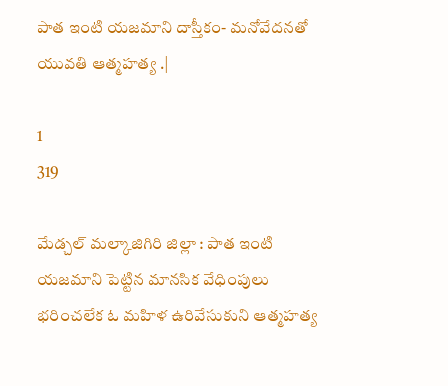పాత ఇంటి యజమాని దాస్తీకం- మనోవేదనతో యువతి ఆత్మహత్య .|

1
319

మేడ్చల్ మల్కాజిగిరి జిల్లా : పాత ఇంటి యజమాని పెట్టిన మానసిక వేధింపులు భరించలేక ఓ మహిళ ఉరివేసుకుని ఆత్మహత్య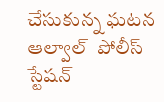చేసుకున్న ఘటన ఆల్వాల్  పోలీస్  స్టేషన్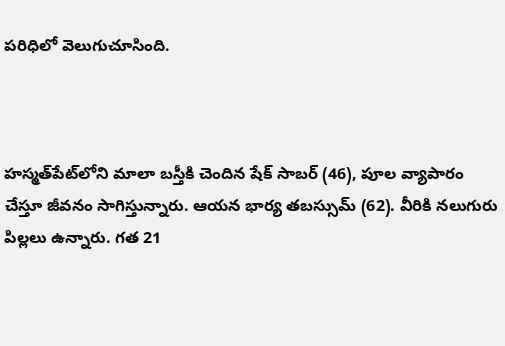పరిధిలో వెలుగుచూసింది.



హస్మత్‌పేట్‌లోని మాలా బస్తీకి చెందిన షేక్ సాబర్ (46), పూల వ్యాపారం చేస్తూ జీవనం సాగిస్తున్నారు. ఆయన భార్య తబస్సుమ్ (62). వీరికి నలుగురు పిల్లలు ఉన్నారు. గత 21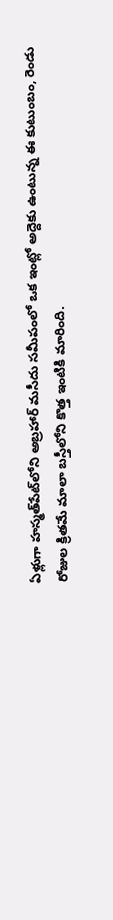ఏళ్లుగా హస్మత్‌పేట్‌లోని అబ్రహార్ మసీదు సమీపంలో ఒక ఇంట్లో అద్దెకు ఉంటున్న ఈ కుటుంబం, రెండు రోజుల క్రితమే మాలా బస్తీలోని కొత్త ఇంటికి మారింది.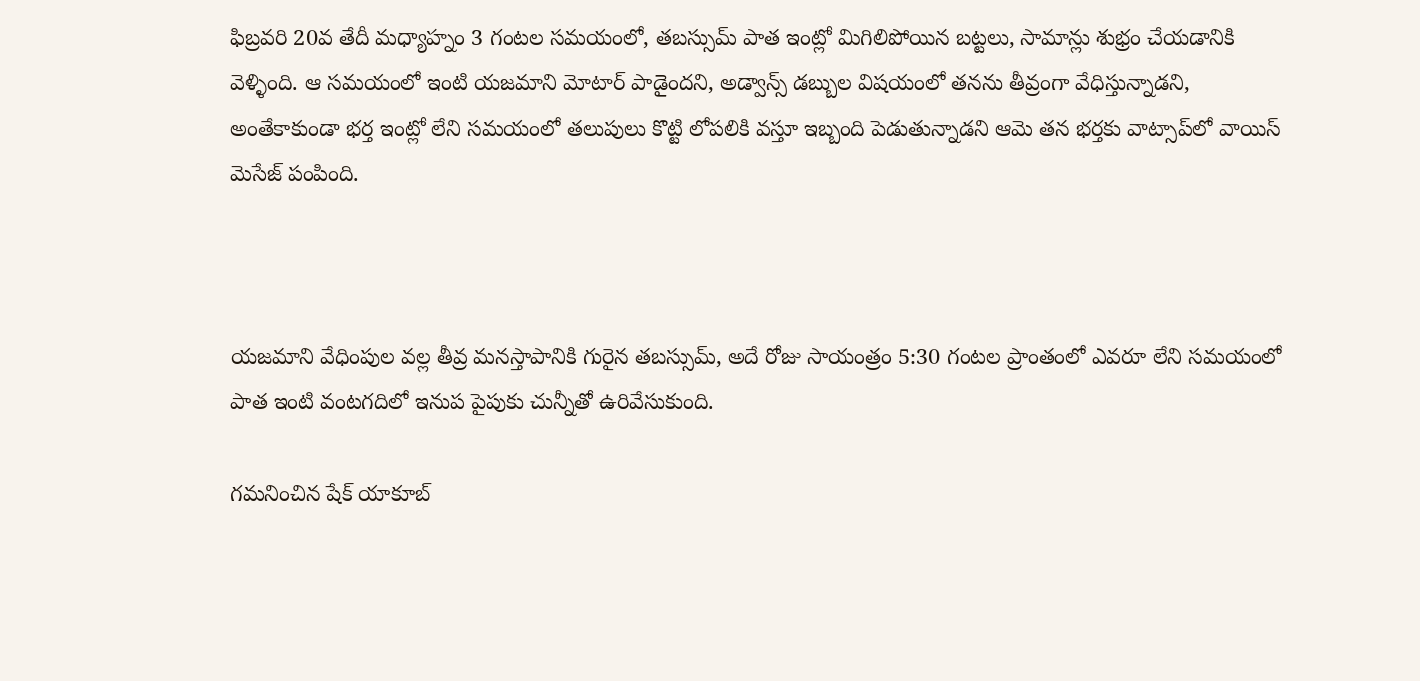ఫిబ్రవరి 20వ తేదీ మధ్యాహ్నం 3 గంటల సమయంలో, తబస్సుమ్ పాత ఇంట్లో మిగిలిపోయిన బట్టలు, సామాన్లు శుభ్రం చేయడానికి వెళ్ళింది. ఆ సమయంలో ఇంటి యజమాని మోటార్ పాడైందని, అడ్వాన్స్ డబ్బుల విషయంలో తనను తీవ్రంగా వేధిస్తున్నాడని, అంతేకాకుండా భర్త ఇంట్లో లేని సమయంలో తలుపులు కొట్టి లోపలికి వస్తూ ఇబ్బంది పెడుతున్నాడని ఆమె తన భర్తకు వాట్సాప్‌లో వాయిస్ మెసేజ్ పంపింది.



యజమాని వేధింపుల వల్ల తీవ్ర మనస్తాపానికి గురైన తబస్సుమ్, అదే రోజు సాయంత్రం 5:30 గంటల ప్రాంతంలో ఎవరూ లేని సమయంలో పాత ఇంటి వంటగదిలో ఇనుప పైపుకు చున్నీతో ఉరివేసుకుంది.

గమనించిన షేక్ యాకూబ్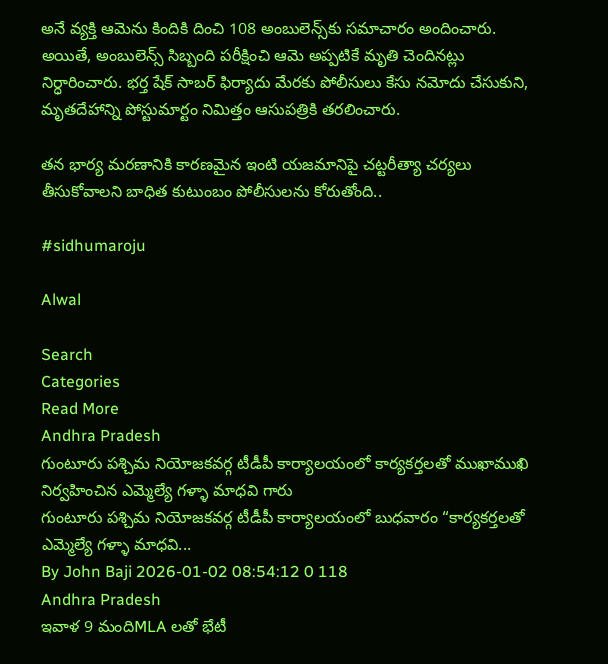అనే వ్యక్తి ఆమెను కిందికి దించి 108 అంబులెన్స్‌కు సమాచారం అందించారు. అయితే, అంబులెన్స్ సిబ్బంది పరీక్షించి ఆమె అప్పటికే మృతి చెందినట్లు నిర్ధారించారు. భర్త షేక్ సాబర్ ఫిర్యాదు మేరకు పోలీసులు కేసు నమోదు చేసుకుని, మృతదేహాన్ని పోస్టుమార్టం నిమిత్తం ఆసుపత్రికి తరలించారు.

తన భార్య మరణానికి కారణమైన ఇంటి యజమానిపై చట్టరీత్యా చర్యలు తీసుకోవాలని బాధిత కుటుంబం పోలీసులను కోరుతోంది..

#sidhumaroju

Alwal

Search
Categories
Read More
Andhra Pradesh
గుంటూరు పశ్చిమ నియోజకవర్గ టీడీపీ కార్యాలయంలో కార్యకర్తలతో ముఖాముఖి నిర్వహించిన ఎమ్మెల్యే గళ్ళా మాధవి గారు
గుంటూరు పశ్చిమ నియోజకవర్గ టీడీపీ కార్యాలయంలో బుధవారం “కార్యకర్తలతో ఎమ్మెల్యే గళ్ళా మాధవి...
By John Baji 2026-01-02 08:54:12 0 118
Andhra Pradesh
ఇవాళ 9 మందిMLA లతో భేటీ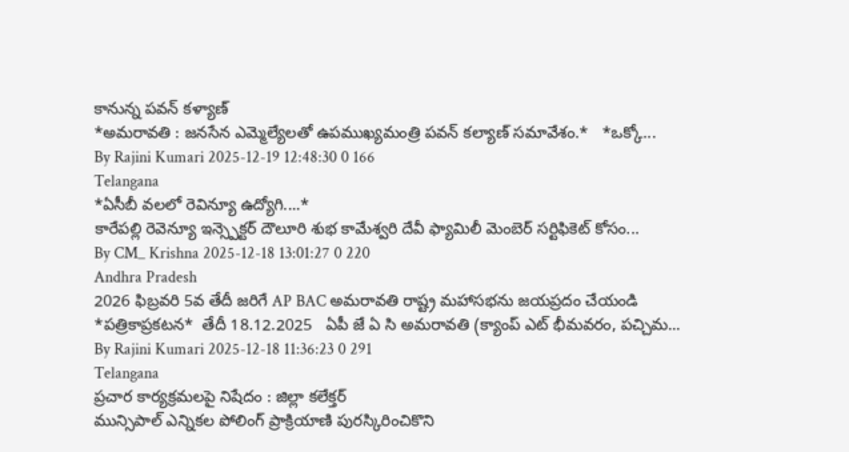కానున్న పవన్ కళ్యాణ్
*అమరావతి : జనసేన ఎమ్మెల్యేలతో ఉపముఖ్యమంత్రి పవన్‌ కల్యాణ్‌ సమావేశం.*   *ఒక్కో...
By Rajini Kumari 2025-12-19 12:48:30 0 166
Telangana
*ఏసీబీ వలలో రెవిన్యూ ఉద్యోగి....*
కారేపల్లి రెవెన్యూ ఇన్స్పెక్టర్ దౌలూరి శుభ కామేశ్వరి దేవీ ఫ్యామిలీ మెంబెర్ సర్టిఫికెట్ కోసం...
By CM_ Krishna 2025-12-18 13:01:27 0 220
Andhra Pradesh
2026 ఫిబ్రవరి 5వ తేదీ జరిగే AP BAC అమరావతి రాష్ట్ర మహాసభను జయప్రదం చేయండి
*పత్రికాప్రకటన*  తేదీ 18.12.2025   ఏపీ జే ఏ సి అమరావతి (క్యాంప్ ఎట్ భీమవరం, పచ్చిమ...
By Rajini Kumari 2025-12-18 11:36:23 0 291
Telangana
ప్రచార కార్యక్రమలపై నిషేదం : జిల్లా కలేక్తర్
మున్సిపాల్ ఎన్నికల పోలింగ్ ప్రాక్రియాణి పురస్కిరించికొని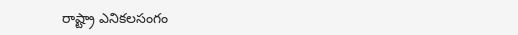రాష్ట్రా ఎనికలసంగం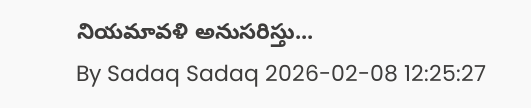నియమావళి అనుసరిస్తు...
By Sadaq Sadaq 2026-02-08 12:25:27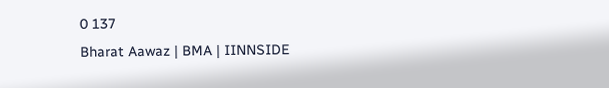0 137
Bharat Aawaz | BMA | IINNSIDE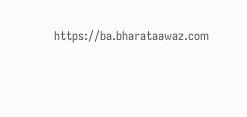https://ba.bharataawaz.com